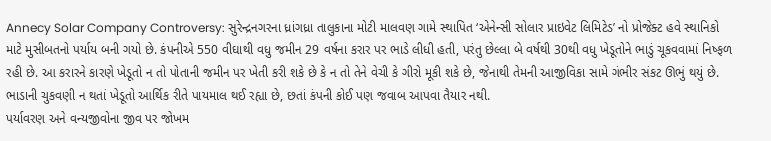Annecy Solar Company Controversy: સુરેન્દ્રનગરના ધ્રાંગધ્રા તાલુકાના મોટી માલવણ ગામે સ્થાપિત ‘એનેન્સી સોલાર પ્રાઇવેટ લિમિટેડ’ નો પ્રોજેક્ટ હવે સ્થાનિકો માટે મુસીબતનો પર્યાય બની ગયો છે. કંપનીએ 550 વીઘાથી વધુ જમીન 29 વર્ષના કરાર પર ભાડે લીધી હતી, પરંતુ છેલ્લા બે વર્ષથી 30થી વધુ ખેડૂતોને ભાડું ચૂકવવામાં નિષ્ફળ રહી છે. આ કરારને કારણે ખેડૂતો ન તો પોતાની જમીન પર ખેતી કરી શકે છે કે ન તો તેને વેચી કે ગીરો મૂકી શકે છે, જેનાથી તેમની આજીવિકા સામે ગંભીર સંકટ ઊભું થયું છે. ભાડાની ચુકવણી ન થતાં ખેડૂતો આર્થિક રીતે પાયમાલ થઈ રહ્યા છે, છતાં કંપની કોઈ પણ જવાબ આપવા તૈયાર નથી.
પર્યાવરણ અને વન્યજીવોના જીવ પર જોખમ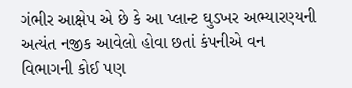ગંભીર આક્ષેપ એ છે કે આ પ્લાન્ટ ઘુડખર અભ્યારણ્યની અત્યંત નજીક આવેલો હોવા છતાં કંપનીએ વન વિભાગની કોઈ પણ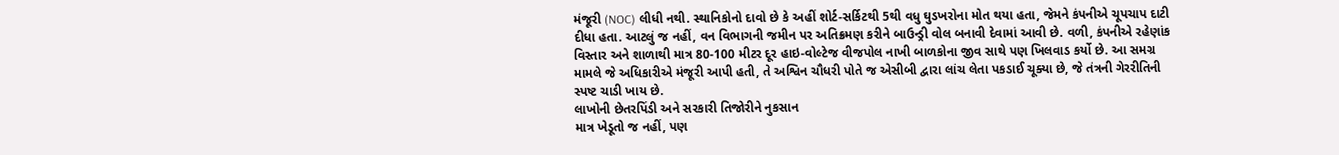મંજૂરી (NOC) લીધી નથી. સ્થાનિકોનો દાવો છે કે અહીં શોર્ટ-સર્કિટથી 5થી વધુ ઘુડખરોના મોત થયા હતા, જેમને કંપનીએ ચૂપચાપ દાટી દીધા હતા. આટલું જ નહીં, વન વિભાગની જમીન પર અતિક્રમણ કરીને બાઉન્ડ્રી વોલ બનાવી દેવામાં આવી છે. વળી, કંપનીએ રહેણાંક વિસ્તાર અને શાળાથી માત્ર 80-100 મીટર દૂર હાઇ-વોલ્ટેજ વીજપોલ નાખી બાળકોના જીવ સાથે પણ ખિલવાડ કર્યો છે. આ સમગ્ર મામલે જે અધિકારીએ મંજૂરી આપી હતી, તે અશ્વિન ચૌધરી પોતે જ એસીબી દ્વારા લાંચ લેતા પકડાઈ ચૂક્યા છે, જે તંત્રની ગેરરીતિની સ્પષ્ટ ચાડી ખાય છે.
લાખોની છેતરપિંડી અને સરકારી તિજોરીને નુકસાન
માત્ર ખેડૂતો જ નહીં, પણ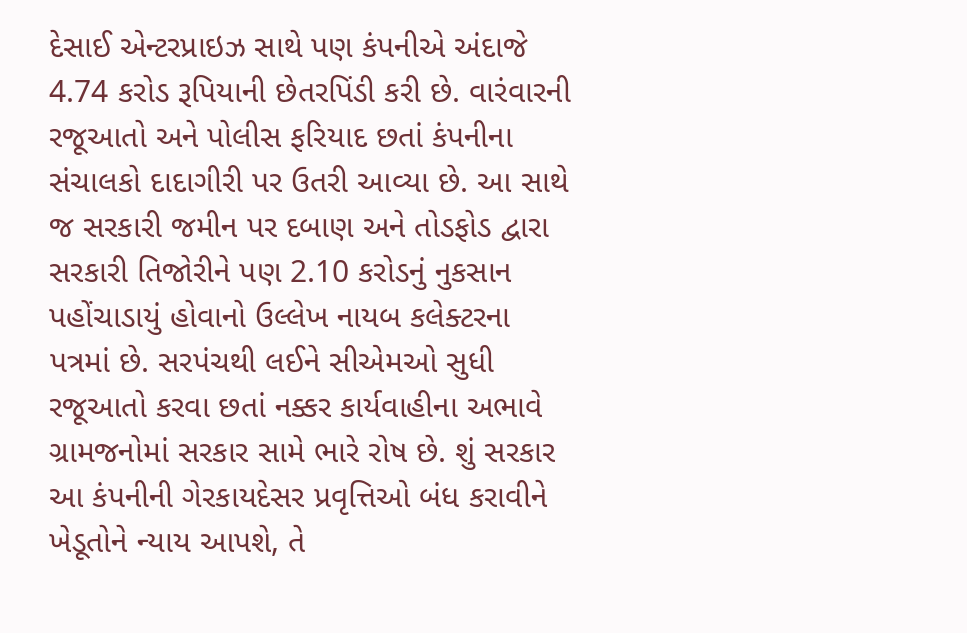દેસાઈ એન્ટરપ્રાઇઝ સાથે પણ કંપનીએ અંદાજે 4.74 કરોડ રૂપિયાની છેતરપિંડી કરી છે. વારંવારની રજૂઆતો અને પોલીસ ફરિયાદ છતાં કંપનીના સંચાલકો દાદાગીરી પર ઉતરી આવ્યા છે. આ સાથે જ સરકારી જમીન પર દબાણ અને તોડફોડ દ્વારા સરકારી તિજોરીને પણ 2.10 કરોડનું નુકસાન પહોંચાડાયું હોવાનો ઉલ્લેખ નાયબ કલેક્ટરના પત્રમાં છે. સરપંચથી લઈને સીએમઓ સુધી રજૂઆતો કરવા છતાં નક્કર કાર્યવાહીના અભાવે ગ્રામજનોમાં સરકાર સામે ભારે રોષ છે. શું સરકાર આ કંપનીની ગેરકાયદેસર પ્રવૃત્તિઓ બંધ કરાવીને ખેડૂતોને ન્યાય આપશે, તે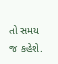તો સમય જ કહેશે.